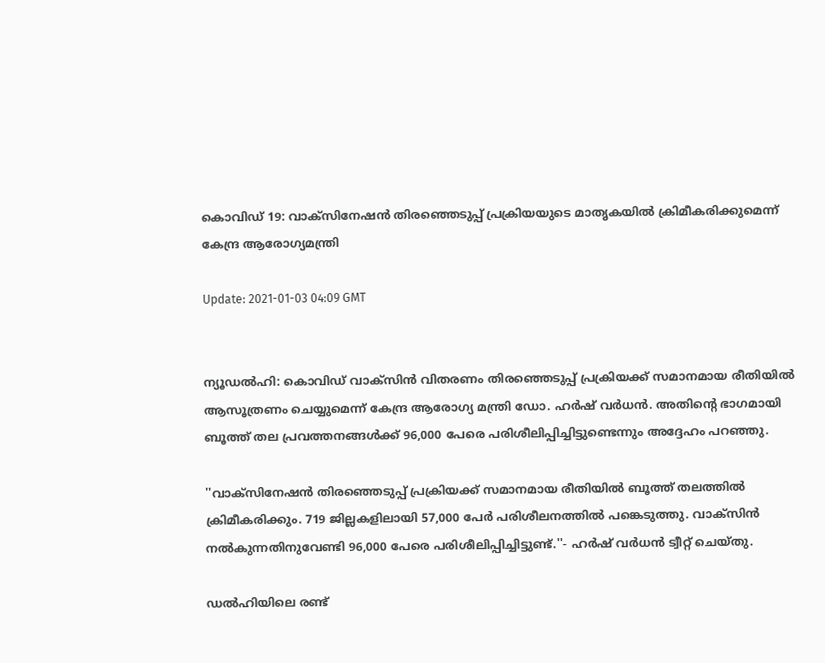കൊവിഡ് 19: വാക്‌സിനേഷന്‍ തിരഞ്ഞെടുപ്പ് പ്രക്രിയയുടെ മാതൃകയില്‍ ക്രിമീകരിക്കുമെന്ന് കേന്ദ്ര ആരോഗ്യമന്ത്രി

Update: 2021-01-03 04:09 GMT


ന്യൂഡല്‍ഹി: കൊവിഡ് വാക്‌സിന്‍ വിതരണം തിരഞ്ഞെടുപ്പ് പ്രക്രിയക്ക് സമാനമായ രീതിയില്‍ ആസൂത്രണം ചെയ്യുമെന്ന് കേന്ദ്ര ആരോഗ്യ മന്ത്രി ഡോ. ഹര്‍ഷ് വര്‍ധന്‍. അതിന്റെ ഭാഗമായി ബൂത്ത് തല പ്രവത്തനങ്ങള്‍ക്ക് 96,000 പേരെ പരിശീലിപ്പിച്ചിട്ടുണ്ടെന്നും അദ്ദേഹം പറഞ്ഞു.

''വാക്‌സിനേഷന്‍ തിരഞ്ഞെടുപ്പ് പ്രക്രിയക്ക് സമാനമായ രീതിയില്‍ ബൂത്ത് തലത്തില്‍ ക്രിമീകരിക്കും. 719 ജില്ലകളിലായി 57,000 പേര്‍ പരിശീലനത്തില്‍ പങ്കെടുത്തു. വാക്‌സിന്‍ നല്‍കുന്നതിനുവേണ്ടി 96,000 പേരെ പരിശീലിപ്പിച്ചിട്ടുണ്ട്.''- ഹര്‍ഷ് വര്‍ധന്‍ ട്വീറ്റ് ചെയ്തു.

ഡല്‍ഹിയിലെ രണ്ട്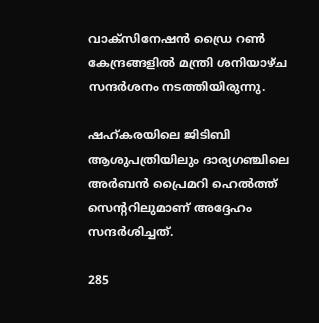വാക്‌സിനേഷന്‍ ഡ്രൈ റണ്‍ കേന്ദ്രങ്ങളില്‍ മന്ത്രി ശനിയാഴ്ച സന്ദര്‍ശനം നടത്തിയിരുന്നു.

ഷഹ്കരയിലെ ജിടിബി ആശുപത്രിയിലും ദാര്യഗഞ്ചിലെ അര്‍ബന്‍ പ്രൈമറി ഹെല്‍ത്ത് സെന്ററിലുമാണ് അദ്ദേഹം സന്ദര്‍ശിച്ചത്.

285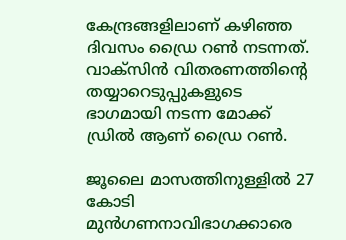കേന്ദ്രങ്ങളിലാണ് കഴിഞ്ഞ ദിവസം ഡ്രൈ റണ്‍ നടന്നത്. വാക്‌സിന്‍ വിതരണത്തിന്റെ തയ്യാറെടുപ്പുകളുടെ ഭാഗമായി നടന്ന മോക്ക് ഡ്രില്‍ ആണ് ഡ്രൈ റണ്‍.

ജൂലൈ മാസത്തിനുള്ളില്‍ 27 കോടി മുന്‍ഗണനാവിഭാഗക്കാരെ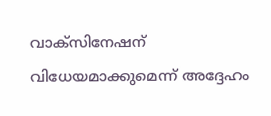വാക്‌സിനേഷന് വിധേയമാക്കുമെന്ന് അദ്ദേഹം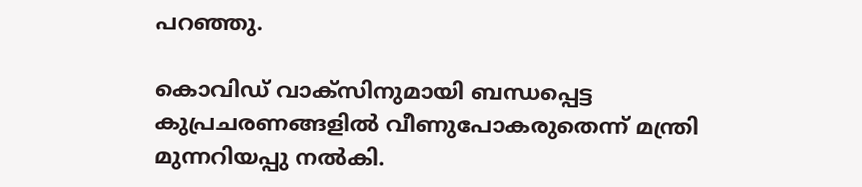പറഞ്ഞു.

കൊവിഡ് വാക്‌സിനുമായി ബന്ധപ്പെട്ട കുപ്രചരണങ്ങളില്‍ വീണുപോകരുതെന്ന് മന്ത്രി മുന്നറിയപ്പു നല്‍കി.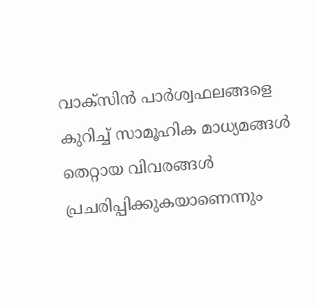വാക്‌സിന്‍ പാര്‍ശ്വഫലങ്ങളെ കുറിച്ച് സാമൂഹിക മാധ്യമങ്ങള്‍ തെറ്റായ വിവരങ്ങള്‍ പ്രചരിപ്പിക്കുകയാണെന്നും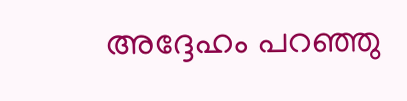അദ്ദേഹം പറഞ്ഞു